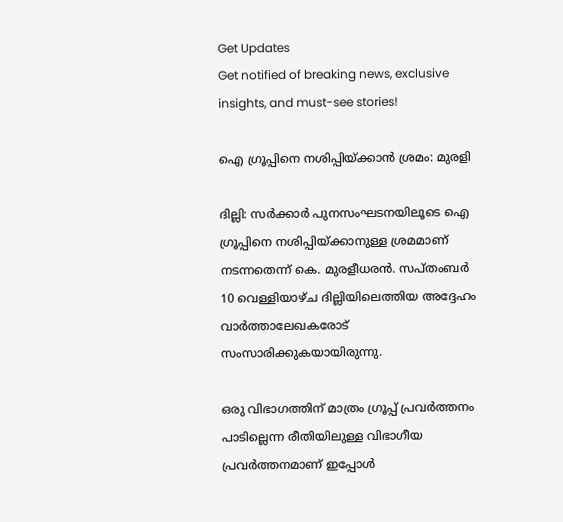Get Updates
Get notified of breaking news, exclusive insights, and must-see stories!

ഐ ഗ്രൂപ്പിനെ നശിപ്പിയ്ക്കാന്‍ ശ്രമം: മുരളി

ദില്ലി: സര്‍ക്കാര്‍ പുനസംഘടനയിലൂടെ ഐ ഗ്രൂപ്പിനെ നശിപ്പിയ്ക്കാനുള്ള ശ്രമമാണ് നടന്നതെന്ന് കെ. മുരളീധരന്‍. സപ്തംബര്‍ 10 വെള്ളിയാഴ്ച ദില്ലിയിലെത്തിയ അദ്ദേഹം വാര്‍ത്താലേഖകരോട് സംസാരിക്കുകയായിരുന്നു.

ഒരു വിഭാഗത്തിന് മാത്രം ഗ്രൂപ്പ് പ്രവര്‍ത്തനം പാടില്ലെന്ന രീതിയിലുള്ള വിഭാഗീയ പ്രവര്‍ത്തനമാണ് ഇപ്പോള്‍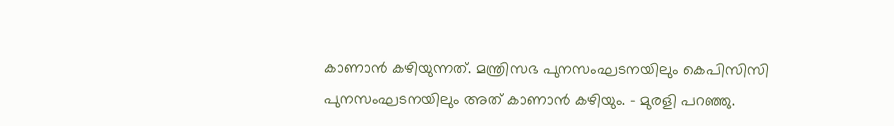കാണാന്‍ കഴിയുന്നത്. മന്ത്രിസഭ പുനസംഘടനയിലും കെപിസിസി പുനസംഘടനയിലും അത് കാണാന്‍ കഴിയും. - മുരളി പറഞ്ഞു.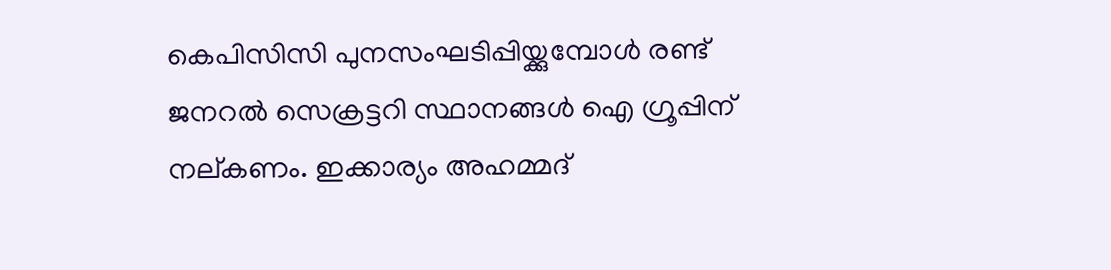കെപിസിസി പുനസംഘടിപ്പിയ്ക്കുമ്പോള്‍ രണ്ട് ജനറല്‍ സെക്രട്ടറി സ്ഥാനങ്ങള്‍ ഐ ഗ്രൂപ്പിന് നല്കണം. ഇക്കാര്യം അഹമ്മദ്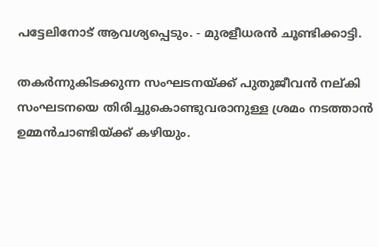പട്ടേലിനോട് ആവശ്യപ്പെടും. - മുരളീധരന്‍ ചൂണ്ടിക്കാട്ടി.

തകര്‍ന്നുകിടക്കുന്ന സംഘടനയ്ക്ക് പുതുജീവന്‍ നല്കി സംഘടനയെ തിരിച്ചുകൊണ്ടുവരാനുള്ള ശ്രമം നടത്താന്‍ ഉമ്മന്‍ചാണ്ടിയ്ക്ക് കഴിയും.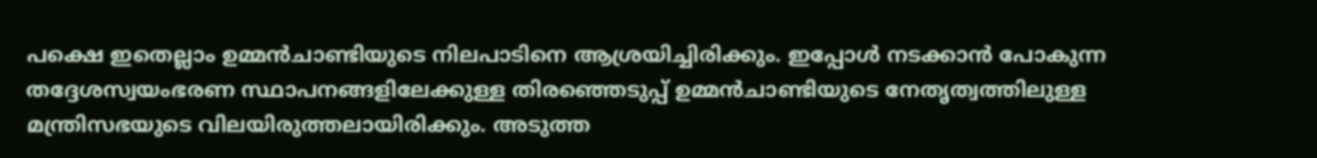പക്ഷെ ഇതെല്ലാം ഉമ്മന്‍ചാണ്ടിയുടെ നിലപാടിനെ ആശ്രയിച്ചിരിക്കും. ഇപ്പോള്‍ നടക്കാന്‍ പോകുന്ന തദ്ദേശസ്വയംഭരണ സ്ഥാപനങ്ങളിലേക്കുള്ള തിരഞ്ഞെടുപ്പ് ഉമ്മന്‍ചാണ്ടിയുടെ നേതൃത്വത്തിലുള്ള മന്ത്രിസഭയുടെ വിലയിരുത്തലായിരിക്കും. അടുത്ത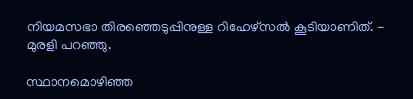നിയമസഭാ തിരഞ്ഞെടുപ്പിനുള്ള റിഹേഴ്സല്‍ കൂടിയാണിത്. - മുരളി പറഞ്ഞു.

സ്ഥാനമൊഴിഞ്ഞ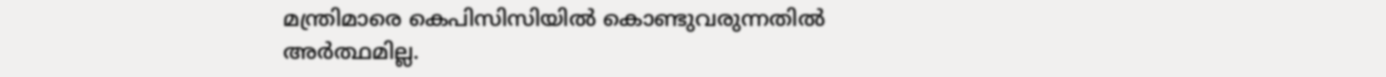മന്ത്രിമാരെ കെപിസിസിയില്‍ കൊണ്ടുവരുന്നതില്‍ അര്‍ത്ഥമില്ല.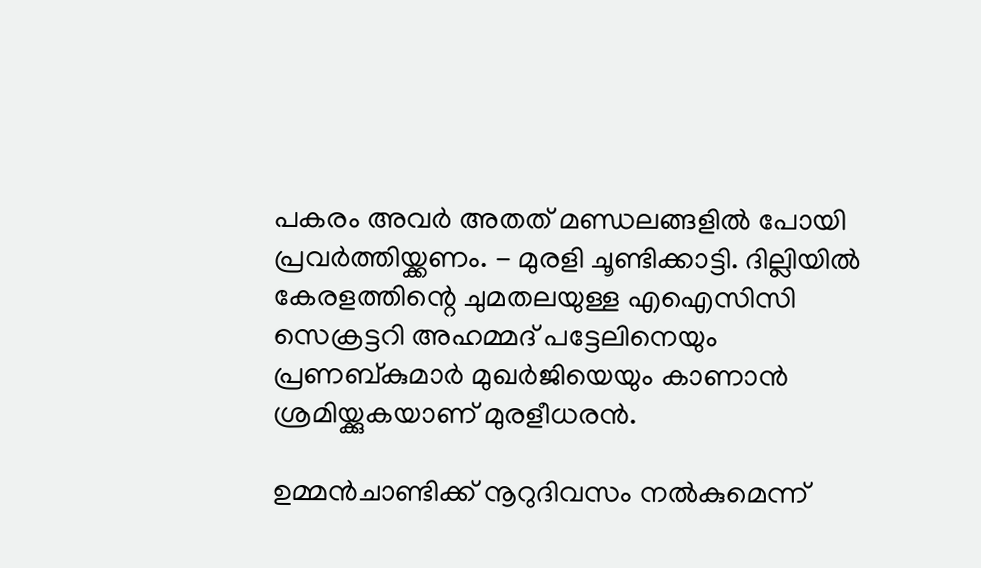പകരം അവര്‍ അതത് മണ്ഡലങ്ങളില്‍ പോയി പ്രവര്‍ത്തിയ്ക്കണം. - മുരളി ചൂണ്ടിക്കാട്ടി. ദില്ലിയില്‍ കേരളത്തിന്റെ ചുമതലയുള്ള എഐസിസി സെക്രട്ടറി അഹമ്മദ് പട്ടേലിനെയും പ്രണബ്കുമാര്‍ മുഖര്‍ജിയെയും കാണാന്‍ ശ്രമിയ്ക്കുകയാണ് മുരളീധരന്‍.

ഉമ്മന്‍ചാണ്ടിക്ക് നൂറുദിവസം നല്‍കുമെന്ന്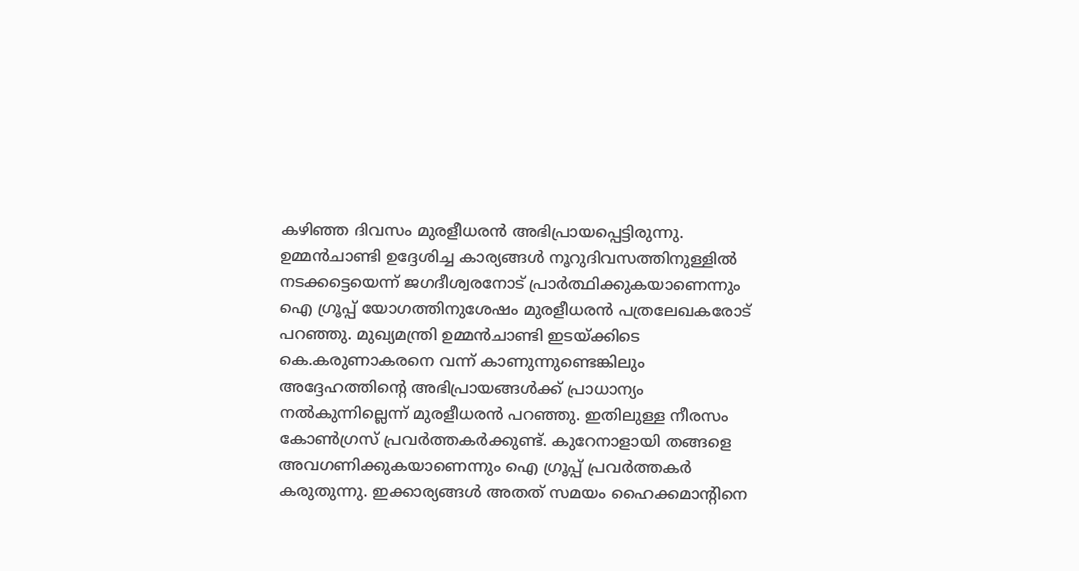കഴിഞ്ഞ ദിവസം മുരളീധരന്‍ അഭിപ്രായപ്പെട്ടിരുന്നു. ഉമ്മന്‍ചാണ്ടി ഉദ്ദേശിച്ച കാര്യങ്ങള്‍ നൂറുദിവസത്തിനുള്ളില്‍ നടക്കട്ടെയെന്ന് ജഗദീശ്വരനോട് പ്രാര്‍ത്ഥിക്കുകയാണെന്നും ഐ ഗ്രൂപ്പ് യോഗത്തിനുശേഷം മുരളീധരന്‍ പത്രലേഖകരോട് പറഞ്ഞു. മുഖ്യമന്ത്രി ഉമ്മന്‍ചാണ്ടി ഇടയ്ക്കിടെ കെ.കരുണാകരനെ വന്ന് കാണുന്നുണ്ടെങ്കിലും അദ്ദേഹത്തിന്റെ അഭിപ്രായങ്ങള്‍ക്ക് പ്രാധാന്യം നല്‍കുന്നില്ലെന്ന് മുരളീധരന്‍ പറഞ്ഞു. ഇതിലുള്ള നീരസം കോണ്‍ഗ്രസ് പ്രവര്‍ത്തകര്‍ക്കുണ്ട്. കുറേനാളായി തങ്ങളെ അവഗണിക്കുകയാണെന്നും ഐ ഗ്രൂപ്പ് പ്രവര്‍ത്തകര്‍ കരുതുന്നു. ഇക്കാര്യങ്ങള്‍ അതത് സമയം ഹൈക്കമാന്റിനെ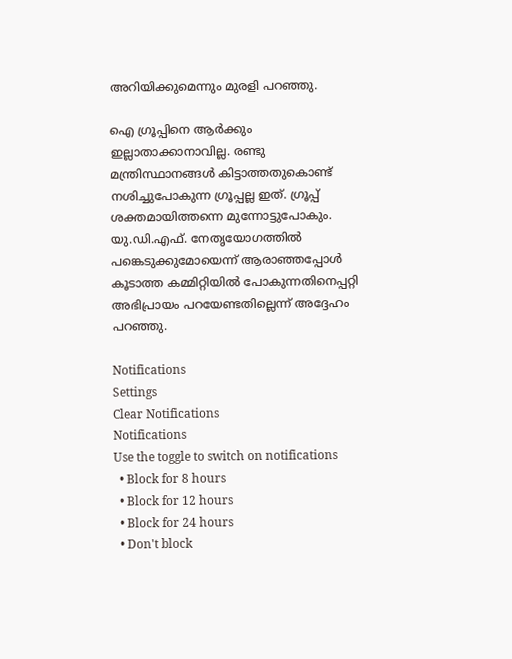അറിയിക്കുമെന്നും മുരളി പറഞ്ഞു.

ഐ ഗ്രൂപ്പിനെ ആര്‍ക്കും ഇല്ലാതാക്കാനാവില്ല. രണ്ടു മന്ത്രിസ്ഥാനങ്ങള്‍ കിട്ടാത്തതുകൊണ്ട് നശിച്ചുപോകുന്ന ഗ്രൂപ്പല്ല ഇത്. ഗ്രൂപ്പ് ശക്തമായിത്തന്നെ മുന്നോട്ടുപോകും. യു.ഡി.എഫ്. നേതൃയോഗത്തില്‍ പങ്കെടുക്കുമോയെന്ന് ആരാഞ്ഞപ്പോള്‍ കൂടാത്ത കമ്മിറ്റിയില്‍ പോകുന്നതിനെപ്പറ്റി അഭിപ്രായം പറയേണ്ടതില്ലെന്ന് അദ്ദേഹം പറഞ്ഞു.

Notifications
Settings
Clear Notifications
Notifications
Use the toggle to switch on notifications
  • Block for 8 hours
  • Block for 12 hours
  • Block for 24 hours
  • Don't block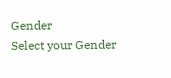Gender
Select your Gender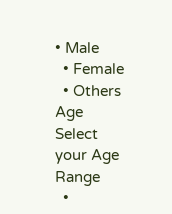• Male
  • Female
  • Others
Age
Select your Age Range
  •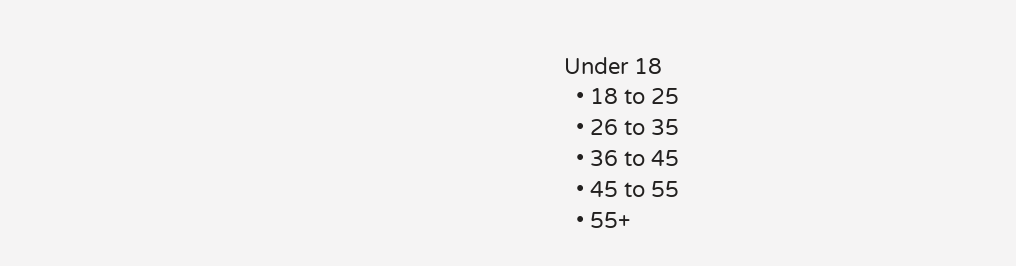Under 18
  • 18 to 25
  • 26 to 35
  • 36 to 45
  • 45 to 55
  • 55+